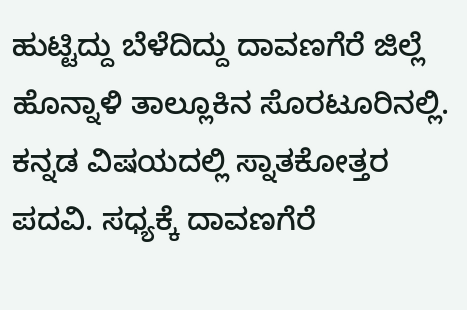ಹುಟ್ಟಿದ್ದು ಬೆಳೆದಿದ್ದು ದಾವಣಗೆರೆ ಜಿಲ್ಲೆ ಹೊನ್ನಾಳಿ ತಾಲ್ಲೂಕಿನ ಸೊರಟೂರಿನಲ್ಲಿ. ಕನ್ನಡ ವಿಷಯದಲ್ಲಿ ಸ್ನಾತಕೋತ್ತರ ಪದವಿ. ಸಧ್ಯಕ್ಕೆ ದಾವಣಗೆರೆ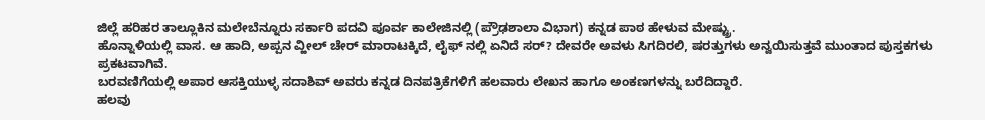ಜಿಲ್ಲೆ ಹರಿಹರ ತಾಲ್ಲೂಕಿನ ಮಲೇಬೆನ್ನೂರು ಸರ್ಕಾರಿ ಪದವಿ ಪೂರ್ವ ಕಾಲೇಜಿನಲ್ಲಿ (ಪ್ರೌಢಶಾಲಾ ವಿಭಾಗ) ಕನ್ನಡ ಪಾಠ ಹೇಳುವ ಮೇಷ್ಟ್ರು.
ಹೊನ್ನಾಳಿಯಲ್ಲಿ ವಾಸ. ಆ ಹಾದಿ, ಅಪ್ಪನ ವ್ಹೀಲ್ ಚೇರ್ ಮಾರಾಟಕ್ಕಿದೆ, ಲೈಫ್ ನಲ್ಲಿ ಏನಿದೆ ಸರ್? ದೇವರೇ ಅವಳು ಸಿಗದಿರಲಿ, ಷರತ್ತುಗಳು ಅನ್ವಯಿಸುತ್ತವೆ ಮುಂತಾದ ಪುಸ್ತಕಗಳು ಪ್ರಕಟವಾಗಿವೆ.
ಬರವಣಿಗೆಯಲ್ಲಿ ಅಪಾರ ಆಸಕ್ತಿಯುಳ್ಳ ಸದಾಶಿವ್ ಅವರು ಕನ್ನಡ ದಿನಪತ್ರಿಕೆಗಳಿಗೆ ಹಲವಾರು ಲೇಖನ ಹಾಗೂ ಅಂಕಣಗಳನ್ನು ಬರೆದಿದ್ದಾರೆ.
ಹಲವು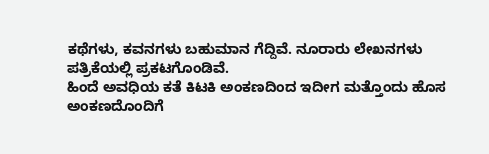ಕಥೆಗಳು, ಕವನಗಳು ಬಹುಮಾನ ಗೆದ್ದಿವೆ. ನೂರಾರು ಲೇಖನಗಳು ಪತ್ರಿಕೆಯಲ್ಲಿ ಪ್ರಕಟಗೊಂಡಿವೆ.
ಹಿಂದೆ ಅವಧಿಯ ಕತೆ ಕಿಟಕಿ ಅಂಕಣದಿಂದ ಇದೀಗ ಮತ್ತೊಂದು ಹೊಸ ಅಂಕಣದೊಂದಿಗೆ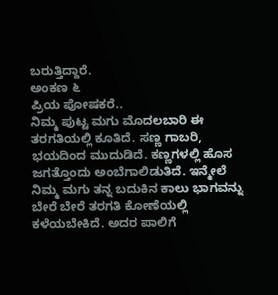ಬರುತ್ತಿದ್ದಾರೆ.
ಅಂಕಣ ೬
ಪ್ರಿಯ ಪೋಷಕರೆ..
ನಿಮ್ಮ ಪುಟ್ಟ ಮಗು ಮೊದಲಬಾರಿ ಈ ತರಗತಿಯಲ್ಲಿ ಕೂತಿದೆ. ಸಣ್ಣ ಗಾಬರಿ, ಭಯದಿಂದ ಮುದುಡಿದೆ. ಕಣ್ಣಗಳಲ್ಲಿ ಹೊಸ ಜಗತ್ತೊಂದು ಅಂಬೆಗಾಲಿಡುತಿದೆ. ಇನ್ಮೇಲೆ ನಿಮ್ಮ ಮಗು ತನ್ನ ಬದುಕಿನ ಕಾಲು ಭಾಗವನ್ನು ಬೇರೆ ಬೇರೆ ತರಗತಿ ಕೋಣೆಯಲ್ಲಿ ಕಳೆಯಬೇಕಿದೆ. ಅದರ ಪಾಲಿಗೆ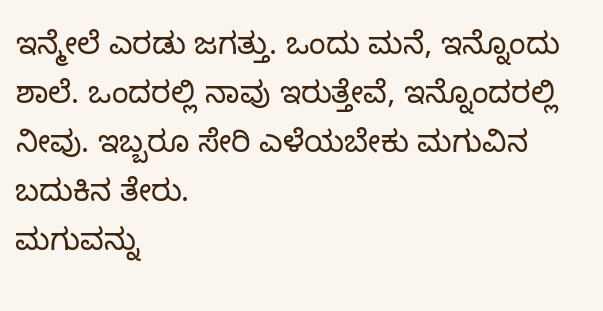ಇನ್ಮೇಲೆ ಎರಡು ಜಗತ್ತು. ಒಂದು ಮನೆ, ಇನ್ನೊಂದು ಶಾಲೆ. ಒಂದರಲ್ಲಿ ನಾವು ಇರುತ್ತೇವೆ, ಇನ್ನೊಂದರಲ್ಲಿ ನೀವು. ಇಬ್ಬರೂ ಸೇರಿ ಎಳೆಯಬೇಕು ಮಗುವಿನ ಬದುಕಿನ ತೇರು.
ಮಗುವನ್ನು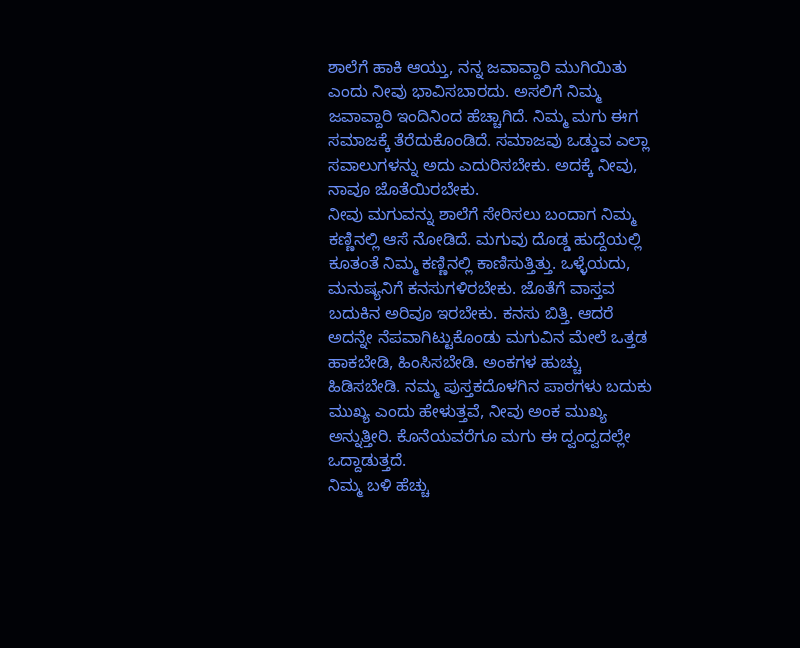ಶಾಲೆಗೆ ಹಾಕಿ ಆಯ್ತು, ನನ್ನ ಜವಾವ್ದಾರಿ ಮುಗಿಯಿತು ಎಂದು ನೀವು ಭಾವಿಸಬಾರದು. ಅಸಲಿಗೆ ನಿಮ್ಮ ಜವಾವ್ದಾರಿ ಇಂದಿನಿಂದ ಹೆಚ್ಚಾಗಿದೆ. ನಿಮ್ಮ ಮಗು ಈಗ ಸಮಾಜಕ್ಕೆ ತೆರೆದುಕೊಂಡಿದೆ. ಸಮಾಜವು ಒಡ್ಡುವ ಎಲ್ಲಾ ಸವಾಲುಗಳನ್ನು ಅದು ಎದುರಿಸಬೇಕು. ಅದಕ್ಕೆ ನೀವು, ನಾವೂ ಜೊತೆಯಿರಬೇಕು.
ನೀವು ಮಗುವನ್ನು ಶಾಲೆಗೆ ಸೇರಿಸಲು ಬಂದಾಗ ನಿಮ್ಮ ಕಣ್ಣಿನಲ್ಲಿ ಆಸೆ ನೋಡಿದೆ. ಮಗುವು ದೊಡ್ಡ ಹುದ್ದೆಯಲ್ಲಿ ಕೂತಂತೆ ನಿಮ್ಮ ಕಣ್ಣಿನಲ್ಲಿ ಕಾಣಿಸುತ್ತಿತ್ತು. ಒಳ್ಳೆಯದು, ಮನುಷ್ಯನಿಗೆ ಕನಸುಗಳಿರಬೇಕು. ಜೊತೆಗೆ ವಾಸ್ತವ ಬದುಕಿನ ಅರಿವೂ ಇರಬೇಕು. ಕನಸು ಬಿತ್ತಿ. ಆದರೆ ಅದನ್ನೇ ನೆಪವಾಗಿಟ್ಟುಕೊಂಡು ಮಗುವಿನ ಮೇಲೆ ಒತ್ತಡ ಹಾಕಬೇಡಿ, ಹಿಂಸಿಸಬೇಡಿ. ಅಂಕಗಳ ಹುಚ್ಚು ಹಿಡಿಸಬೇಡಿ. ನಮ್ಮ ಪುಸ್ತಕದೊಳಗಿನ ಪಾಠಗಳು ಬದುಕು ಮುಖ್ಯ ಎಂದು ಹೇಳುತ್ತವೆ, ನೀವು ಅಂಕ ಮುಖ್ಯ ಅನ್ನುತ್ತೀರಿ. ಕೊನೆಯವರೆಗೂ ಮಗು ಈ ದ್ವಂದ್ವದಲ್ಲೇ ಒದ್ದಾಡುತ್ತದೆ.
ನಿಮ್ಮ ಬಳಿ ಹೆಚ್ಚು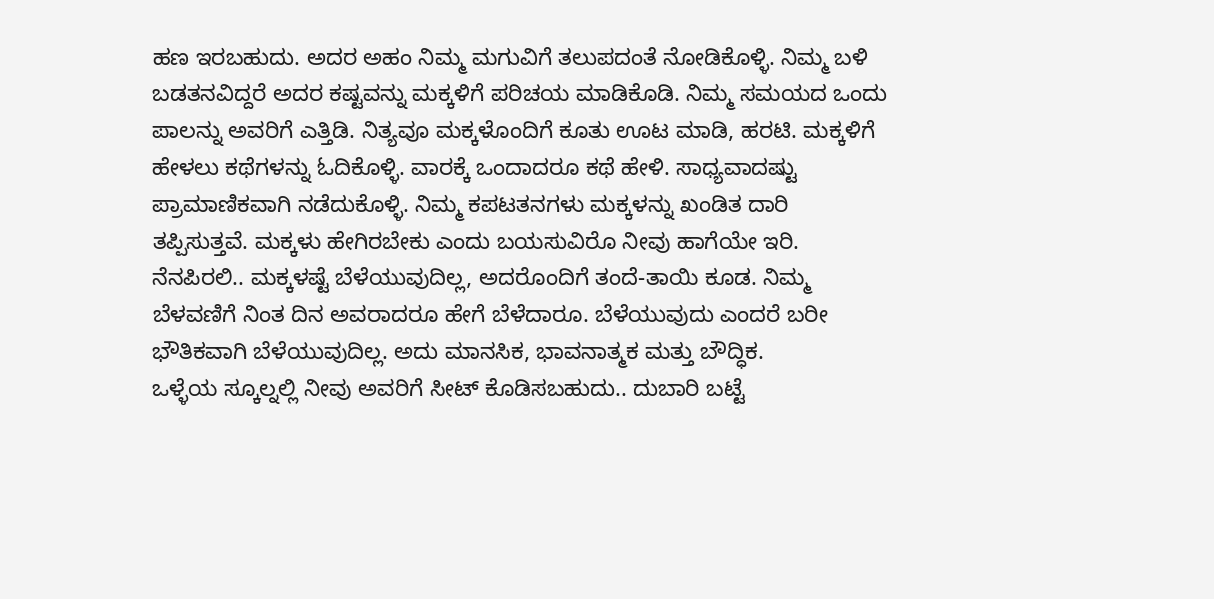ಹಣ ಇರಬಹುದು. ಅದರ ಅಹಂ ನಿಮ್ಮ ಮಗುವಿಗೆ ತಲುಪದಂತೆ ನೋಡಿಕೊಳ್ಳಿ. ನಿಮ್ಮ ಬಳಿ ಬಡತನವಿದ್ದರೆ ಅದರ ಕಷ್ಟವನ್ನು ಮಕ್ಕಳಿಗೆ ಪರಿಚಯ ಮಾಡಿಕೊಡಿ. ನಿಮ್ಮ ಸಮಯದ ಒಂದು ಪಾಲನ್ನು ಅವರಿಗೆ ಎತ್ತಿಡಿ. ನಿತ್ಯವೂ ಮಕ್ಕಳೊಂದಿಗೆ ಕೂತು ಊಟ ಮಾಡಿ, ಹರಟಿ. ಮಕ್ಕಳಿಗೆ ಹೇಳಲು ಕಥೆಗಳನ್ನು ಓದಿಕೊಳ್ಳಿ. ವಾರಕ್ಕೆ ಒಂದಾದರೂ ಕಥೆ ಹೇಳಿ. ಸಾಧ್ಯವಾದಷ್ಟು ಪ್ರಾಮಾಣಿಕವಾಗಿ ನಡೆದುಕೊಳ್ಳಿ. ನಿಮ್ಮ ಕಪಟತನಗಳು ಮಕ್ಕಳನ್ನು ಖಂಡಿತ ದಾರಿ ತಪ್ಪಿಸುತ್ತವೆ. ಮಕ್ಕಳು ಹೇಗಿರಬೇಕು ಎಂದು ಬಯಸುವಿರೊ ನೀವು ಹಾಗೆಯೇ ಇರಿ.
ನೆನಪಿರಲಿ.. ಮಕ್ಕಳಷ್ಟೆ ಬೆಳೆಯುವುದಿಲ್ಲ, ಅದರೊಂದಿಗೆ ತಂದೆ-ತಾಯಿ ಕೂಡ. ನಿಮ್ಮ ಬೆಳವಣಿಗೆ ನಿಂತ ದಿನ ಅವರಾದರೂ ಹೇಗೆ ಬೆಳೆದಾರೂ. ಬೆಳೆಯುವುದು ಎಂದರೆ ಬರೀ ಭೌತಿಕವಾಗಿ ಬೆಳೆಯುವುದಿಲ್ಲ. ಅದು ಮಾನಸಿಕ, ಭಾವನಾತ್ಮಕ ಮತ್ತು ಬೌದ್ಧಿಕ.
ಒಳ್ಳೆಯ ಸ್ಕೂಲ್ನಲ್ಲಿ ನೀವು ಅವರಿಗೆ ಸೀಟ್ ಕೊಡಿಸಬಹುದು.. ದುಬಾರಿ ಬಟ್ಟೆ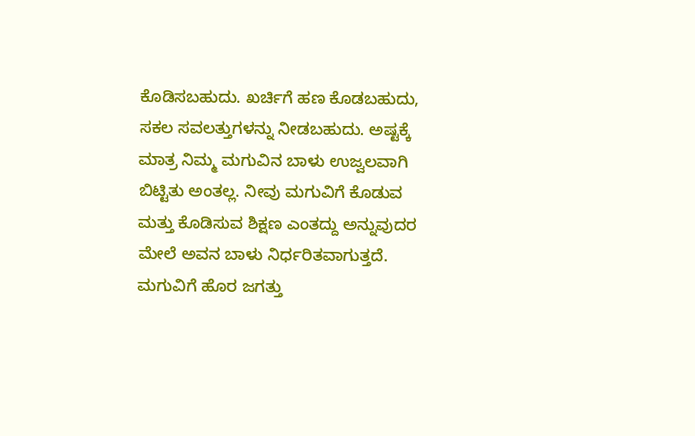ಕೊಡಿಸಬಹುದು. ಖರ್ಚಿಗೆ ಹಣ ಕೊಡಬಹುದು, ಸಕಲ ಸವಲತ್ತುಗಳನ್ನು ನೀಡಬಹುದು. ಅಷ್ಟಕ್ಕೆ ಮಾತ್ರ ನಿಮ್ಮ ಮಗುವಿನ ಬಾಳು ಉಜ್ವಲವಾಗಿ ಬಿಟ್ಟಿತು ಅಂತಲ್ಲ. ನೀವು ಮಗುವಿಗೆ ಕೊಡುವ ಮತ್ತು ಕೊಡಿಸುವ ಶಿಕ್ಷಣ ಎಂತದ್ದು ಅನ್ನುವುದರ ಮೇಲೆ ಅವನ ಬಾಳು ನಿರ್ಧರಿತವಾಗುತ್ತದೆ.
ಮಗುವಿಗೆ ಹೊರ ಜಗತ್ತು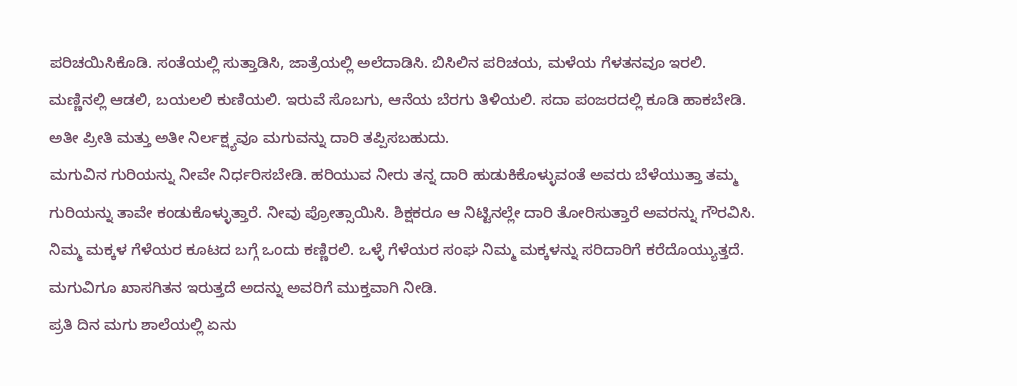ಪರಿಚಯಿಸಿಕೊಡಿ. ಸಂತೆಯಲ್ಲಿ ಸುತ್ತಾಡಿಸಿ, ಜಾತ್ರೆಯಲ್ಲಿ ಅಲೆದಾಡಿಸಿ. ಬಿಸಿಲಿನ ಪರಿಚಯ, ಮಳೆಯ ಗೆಳತನವೂ ಇರಲಿ. ಮಣ್ಣಿನಲ್ಲಿ ಆಡಲಿ, ಬಯಲಲಿ ಕುಣಿಯಲಿ. ಇರುವೆ ಸೊಬಗು, ಆನೆಯ ಬೆರಗು ತಿಳಿಯಲಿ. ಸದಾ ಪಂಜರದಲ್ಲಿ ಕೂಡಿ ಹಾಕಬೇಡಿ. ಅತೀ ಪ್ರೀತಿ ಮತ್ತು ಅತೀ ನಿರ್ಲಕ್ಷ್ಯವೂ ಮಗುವನ್ನು ದಾರಿ ತಪ್ಪಿಸಬಹುದು.
ಮಗುವಿನ ಗುರಿಯನ್ನು ನೀವೇ ನಿರ್ಧರಿಸಬೇಡಿ. ಹರಿಯುವ ನೀರು ತನ್ನ ದಾರಿ ಹುಡುಕಿಕೊಳ್ಳುವಂತೆ ಅವರು ಬೆಳೆಯುತ್ತಾ ತಮ್ಮ ಗುರಿಯನ್ನು ತಾವೇ ಕಂಡುಕೊಳ್ಳುತ್ತಾರೆ. ನೀವು ಪ್ರೋತ್ಸಾಯಿಸಿ. ಶಿಕ್ಷಕರೂ ಆ ನಿಟ್ಟಿನಲ್ಲೇ ದಾರಿ ತೋರಿಸುತ್ತಾರೆ ಅವರನ್ನು ಗೌರವಿಸಿ.
ನಿಮ್ಮ ಮಕ್ಕಳ ಗೆಳೆಯರ ಕೂಟದ ಬಗ್ಗೆ ಒಂದು ಕಣ್ಣಿರಲಿ. ಒಳ್ಳೆ ಗೆಳೆಯರ ಸಂಘ ನಿಮ್ಮ ಮಕ್ಕಳನ್ನು ಸರಿದಾರಿಗೆ ಕರೆದೊಯ್ಯುತ್ತದೆ. ಮಗುವಿಗೂ ಖಾಸಗಿತನ ಇರುತ್ತದೆ ಅದನ್ನು ಅವರಿಗೆ ಮುಕ್ತವಾಗಿ ನೀಡಿ.
ಪ್ರತಿ ದಿನ ಮಗು ಶಾಲೆಯಲ್ಲಿ ಏನು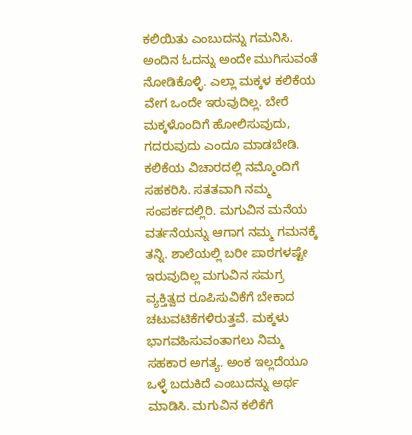ಕಲಿಯಿತು ಎಂಬುದನ್ನು ಗಮನಿಸಿ. ಅಂದಿನ ಓದನ್ನು ಅಂದೇ ಮುಗಿಸುವಂತೆ ನೋಡಿಕೊಳ್ಳಿ. ಎಲ್ಲಾ ಮಕ್ಕಳ ಕಲಿಕೆಯ ವೇಗ ಒಂದೇ ಇರುವುದಿಲ್ಲ. ಬೇರೆ ಮಕ್ಕಳೊಂದಿಗೆ ಹೋಲಿಸುವುದು, ಗದರುವುದು ಎಂದೂ ಮಾಡಬೇಡಿ. ಕಲಿಕೆಯ ವಿಚಾರದಲ್ಲಿ ನಮ್ಮೊಂದಿಗೆ ಸಹಕರಿಸಿ. ಸತತವಾಗಿ ನಮ್ಮ ಸಂಪರ್ಕದಲ್ಲಿರಿ. ಮಗುವಿನ ಮನೆಯ ವರ್ತನೆಯನ್ನು ಆಗಾಗ ನಮ್ಮ ಗಮನಕ್ಕೆ ತನ್ನಿ. ಶಾಲೆಯಲ್ಲಿ ಬರೀ ಪಾಠಗಳಷ್ಟೇ ಇರುವುದಿಲ್ಲ ಮಗುವಿನ ಸಮಗ್ರ ವ್ಯಕ್ತಿತ್ವದ ರೂಪಿಸುವಿಕೆಗೆ ಬೇಕಾದ ಚಟುವಟಿಕೆಗಳಿರುತ್ತವೆ. ಮಕ್ಕಳು ಭಾಗವಹಿಸುವಂತಾಗಲು ನಿಮ್ಮ ಸಹಕಾರ ಅಗತ್ಯ. ಅಂಕ ಇಲ್ಲದೆಯೂ ಒಳ್ಳೆ ಬದುಕಿದೆ ಎಂಬುದನ್ನು ಅರ್ಥ ಮಾಡಿಸಿ. ಮಗುವಿನ ಕಲಿಕೆಗೆ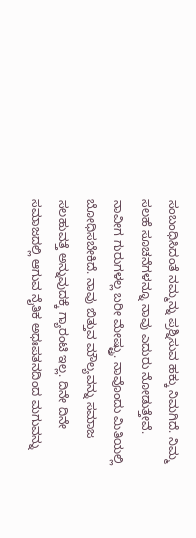ಸಂಬಂಧಿಸಿದಂತೆ ನಮ್ಮನ್ನು ಪ್ರಶ್ನಿಸುವ ಹಕ್ಕು ನಿಮಗಿದೆ. ನಿಮ್ಮ ಸಲಹೆ ಸೂಚನೆಗಳನ್ನೂ ನಾವು ಎದುರು ನೋಡುತ್ತೇವೆ.
ನಾವೀಗ ಗುರುಗಳಲ್ಲ ಬರೀ ಮೇಷ್ಟ್ರು. ನಾವೊಂದು ಮಿತಿಯಲ್ಲಿ ಬೋಧಿಸಬೇಕಿದೆ. ನಾವು ಬಿತ್ತುವ ಮೌಲ್ಯವನ್ನು ಸಮಾಜ ಸಲಹುವತ್ತೆ ಅನ್ನುವುದಕ್ಕೆ ಗ್ಯಾರಂಟಿ ಇಲ್ಲ. ದಿನೇ ದಿನೇ ಸಮಾಜದಲ್ಲಿ ಆಗುವ ನೈತಿಕ ಅಧಃಪತನದಿಂದ ಮಗುವನ್ನು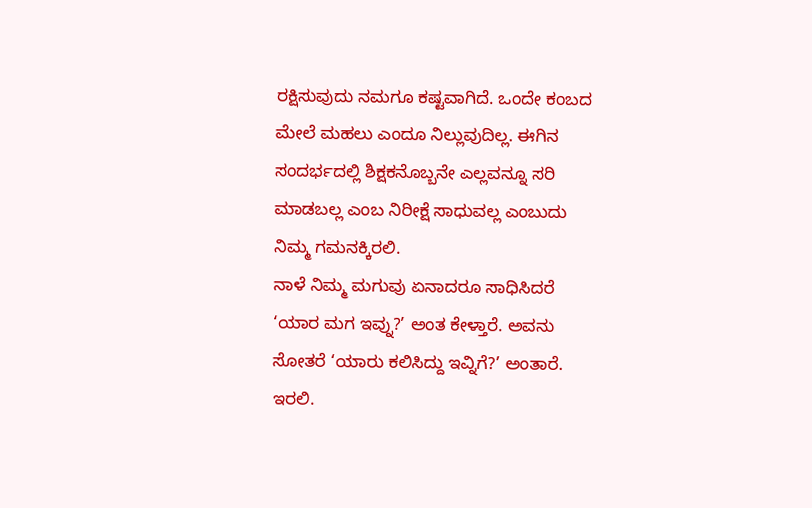ರಕ್ಷಿಸುವುದು ನಮಗೂ ಕಷ್ಟವಾಗಿದೆ. ಒಂದೇ ಕಂಬದ ಮೇಲೆ ಮಹಲು ಎಂದೂ ನಿಲ್ಲುವುದಿಲ್ಲ. ಈಗಿನ ಸಂದರ್ಭದಲ್ಲಿ ಶಿಕ್ಷಕನೊಬ್ಬನೇ ಎಲ್ಲವನ್ನೂ ಸರಿ ಮಾಡಬಲ್ಲ ಎಂಬ ನಿರೀಕ್ಷೆ ಸಾಧುವಲ್ಲ ಎಂಬುದು ನಿಮ್ಮ ಗಮನಕ್ಕಿರಲಿ.
ನಾಳೆ ನಿಮ್ಮ ಮಗುವು ಏನಾದರೂ ಸಾಧಿಸಿದರೆ ‘ಯಾರ ಮಗ ಇವ್ನು?’ ಅಂತ ಕೇಳ್ತಾರೆ. ಅವನು ಸೋತರೆ ‘ಯಾರು ಕಲಿಸಿದ್ದು ಇವ್ನಿಗೆ?’ ಅಂತಾರೆ. ಇರಲಿ.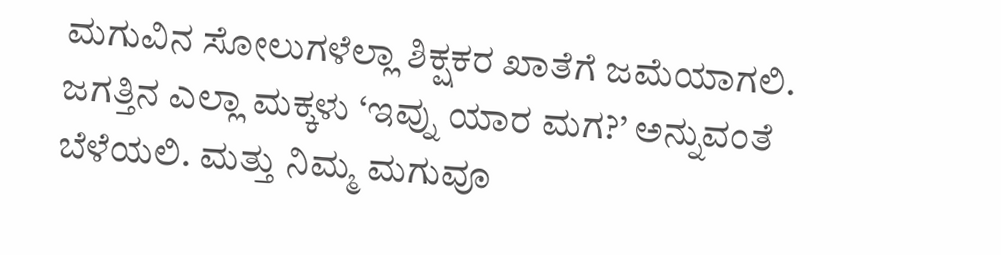ಮಗುವಿನ ಸೋಲುಗಳೆಲ್ಲಾ ಶಿಕ್ಷಕರ ಖಾತೆಗೆ ಜಮೆಯಾಗಲಿ. ಜಗತ್ತಿನ ಎಲ್ಲಾ ಮಕ್ಕಳು ‘ಇವ್ನು ಯಾರ ಮಗ?’ ಅನ್ನುವಂತೆ ಬೆಳೆಯಲಿ. ಮತ್ತು ನಿಮ್ಮ ಮಗುವೂ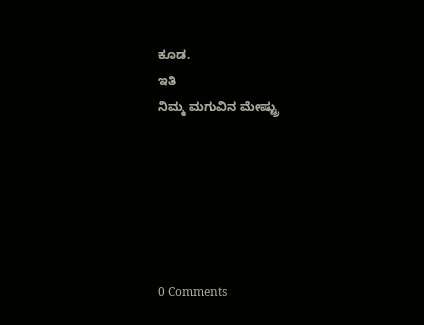ಕೂಡ.
ಇತಿ
ನಿಮ್ಮ ಮಗುವಿನ ಮೇಷ್ಟ್ರು






0 Comments